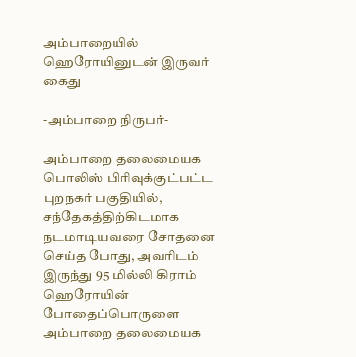அம்பாறையில் ஹெரோயினுடன் இருவர் கைது

-அம்பாறை நிருபர்-

அம்பாறை தலைமையக பொலிஸ் பிரிவுக்குட்பட்ட புறநகர் பகுதியில், சந்தேகத்திற்கிடமாக நடமாடியவரை சோதனை செய்த போது, அவரிடம் இருந்து 95 மில்லி கிராம் ஹெரோயின் போதைப்பொருளை அம்பாறை தலைமையக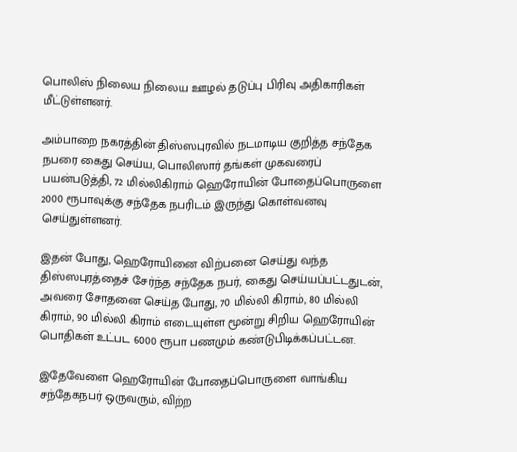பொலிஸ் நிலைய நிலைய ஊழல் தடுப்பு பிரிவு அதிகாரிகள் மீட்டுள்ளனர்.

அம்பாறை நகரத்தின் திஸ்ஸபுரவில் நடமாடிய குறித்த சந்தேக நபரை கைது செய்ய, பொலிஸார் தங்கள் முகவரைப் பயன்படுத்தி, 72 மில்லிகிராம் ஹெரோயின் போதைப்பொருளை 2000 ரூபாவுக்கு சந்தேக நபரிடம் இருந்து கொள்வனவு செய்துள்ளனர்.

இதன் போது, ஹெரோயினை விற்பனை செய்து வந்த திஸ்ஸபுரத்தைச் சேர்ந்த சந்தேக நபர், கைது செய்யப்பட்டதுடன், அவரை சோதனை செய்த போது, 70 மில்லி கிராம், 80 மில்லி கிராம், 90 மில்லி கிராம் எடையுள்ள மூன்று சிறிய ஹெரோயின் பொதிகள் உட்பட 6000 ரூபா பணமும் கண்டுபிடிக்கப்பட்டன.

இதேவேளை ஹெரோயின் போதைப்பொருளை வாங்கிய சந்தேகநபர் ஒருவரும், விற்ற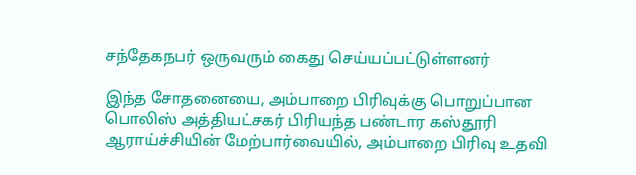சந்தேகநபர் ஒருவரும் கைது செய்யப்பட்டுள்ளனர்

இந்த சோதனையை, அம்பாறை பிரிவுக்கு பொறுப்பான பொலிஸ் அத்தியட்சகர் பிரியந்த பண்டார கஸ்தூரி ஆராய்ச்சியின் மேற்பார்வையில், அம்பாறை பிரிவு உதவி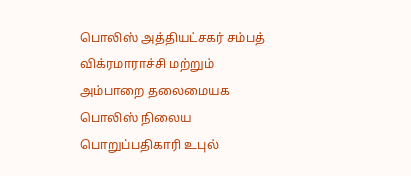பொலிஸ் அத்தியட்சகர் சம்பத் விக்ரமாராச்சி மற்றும் அம்பாறை தலைமையக பொலிஸ் நிலைய பொறுப்பதிகாரி உபுல்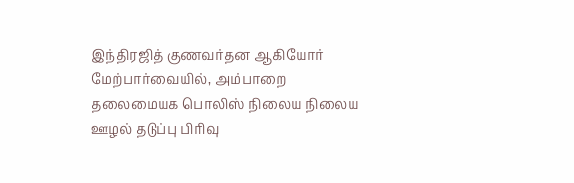இந்திரஜித் குணவர்தன ஆகியோர் மேற்பார்வையில், அம்பாறை தலைமையக பொலிஸ் நிலைய நிலைய ஊழல் தடுப்பு பிரிவு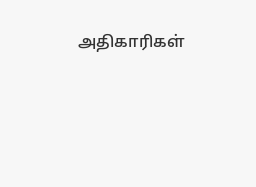அதிகாரிகள்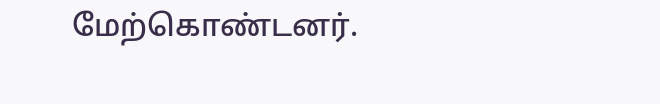மேற்கொண்டனர்.